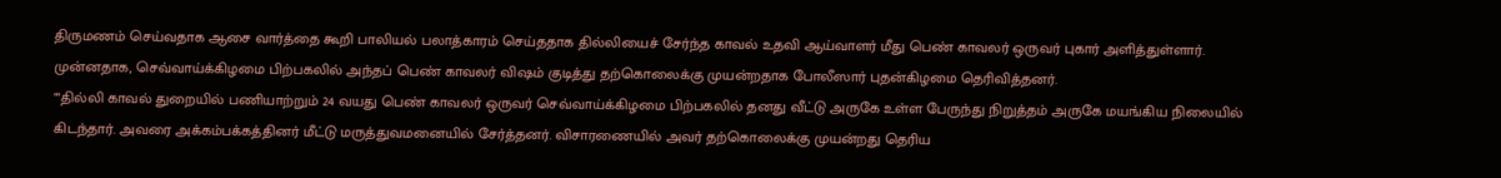திருமணம் செய்வதாக ஆசை வார்த்தை கூறி பாலியல் பலாத்காரம் செய்ததாக தில்லியைச் சேர்ந்த காவல் உதவி ஆய்வாளர் மீது பெண் காவலர் ஒருவர் புகார் அளித்துள்ளார்.
முன்னதாக, செவ்வாய்க்கிழமை பிற்பகலில் அந்தப் பெண் காவலர் விஷம் குடித்து தற்கொலைக்கு முயன்றதாக போலீஸார் புதன்கிழமை தெரிவித்தனர்.
""தில்லி காவல் துறையில் பணியாற்றும் 24 வயது பெண் காவலர் ஒருவர் செவ்வாய்க்கிழமை பிற்பகலில் தனது வீட்டு அருகே உள்ள பேருந்து நிறுத்தம் அருகே மயங்கிய நிலையில் கிடந்தார். அவரை அக்கம்பக்கத்தினர் மீட்டு மருத்துவமனையில் சேர்த்தனர். விசாரணையில் அவர் தற்கொலைக்கு முயன்றது தெரிய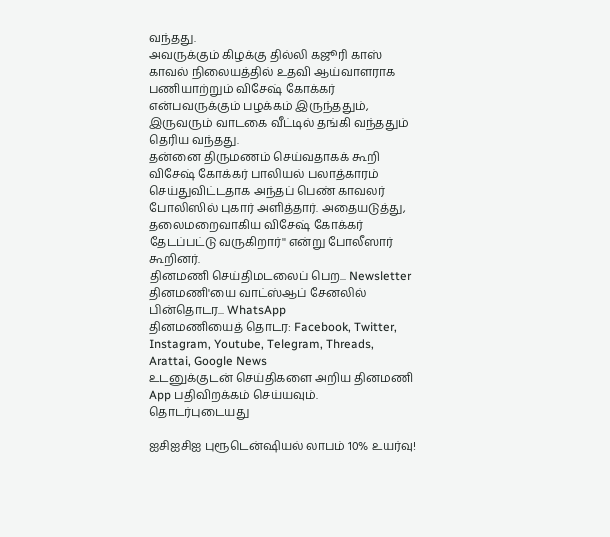வந்தது.
அவருக்கும் கிழக்கு தில்லி கஜூரி காஸ் காவல் நிலையத்தில் உதவி ஆய்வாளராக பணியாற்றும் விசேஷ் கோக்கர் என்பவருக்கும் பழக்கம் இருந்ததும், இருவரும் வாடகை வீட்டில் தங்கி வந்ததும் தெரிய வந்தது.
தன்னை திருமணம் செய்வதாகக் கூறி விசேஷ் கோக்கர் பாலியல் பலாத்காரம் செய்துவிட்டதாக அந்தப் பெண் காவலர் போலிஸில் புகார் அளித்தார். அதையடுத்து, தலைமறைவாகிய விசேஷ் கோக்கர் தேடப்பட்டு வருகிறார்'' என்று போலீஸார் கூறினர்.
தினமணி செய்திமடலைப் பெற... Newsletter
தினமணி'யை வாட்ஸ்ஆப் சேனலில் பின்தொடர... WhatsApp
தினமணியைத் தொடர: Facebook, Twitter, Instagram, Youtube, Telegram, Threads, Arattai, Google News
உடனுக்குடன் செய்திகளை அறிய தினமணி App பதிவிறக்கம் செய்யவும்.
தொடர்புடையது

ஐசிஐசிஐ புரூடென்ஷியல் லாபம் 10% உயர்வு!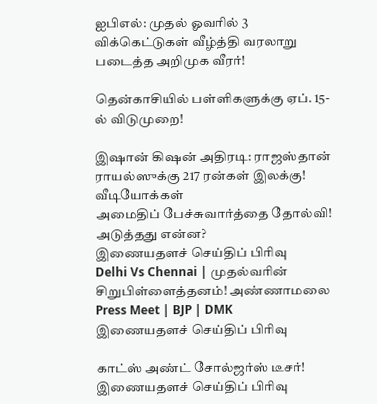ஐபிஎல்: முதல் ஓவரில் 3 விக்கெட்டுகள் வீழ்த்தி வரலாறு படைத்த அறிமுக வீரர்!

தென்காசியில் பள்ளிகளுக்கு ஏப். 15-ல் விடுமுறை!

இஷான் கிஷன் அதிரடி: ராஜஸ்தான் ராயல்ஸுக்கு 217 ரன்கள் இலக்கு!
வீடியோக்கள்
அமைதிப் பேச்சுவார்த்தை தோல்வி! அடுத்தது என்ன?
இணையதளச் செய்திப் பிரிவு
Delhi Vs Chennai | முதல்வரின் சிறுபிள்ளைத்தனம்! அண்ணாமலை Press Meet | BJP | DMK
இணையதளச் செய்திப் பிரிவு

காட்ஸ் அண்ட் சோல்ஜர்ஸ் டீசர்!
இணையதளச் செய்திப் பிரிவு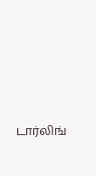டார்லிங்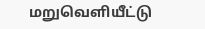மறுவெளியீட்டு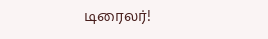டிரைலர்!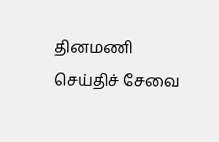தினமணி செய்திச் சேவை